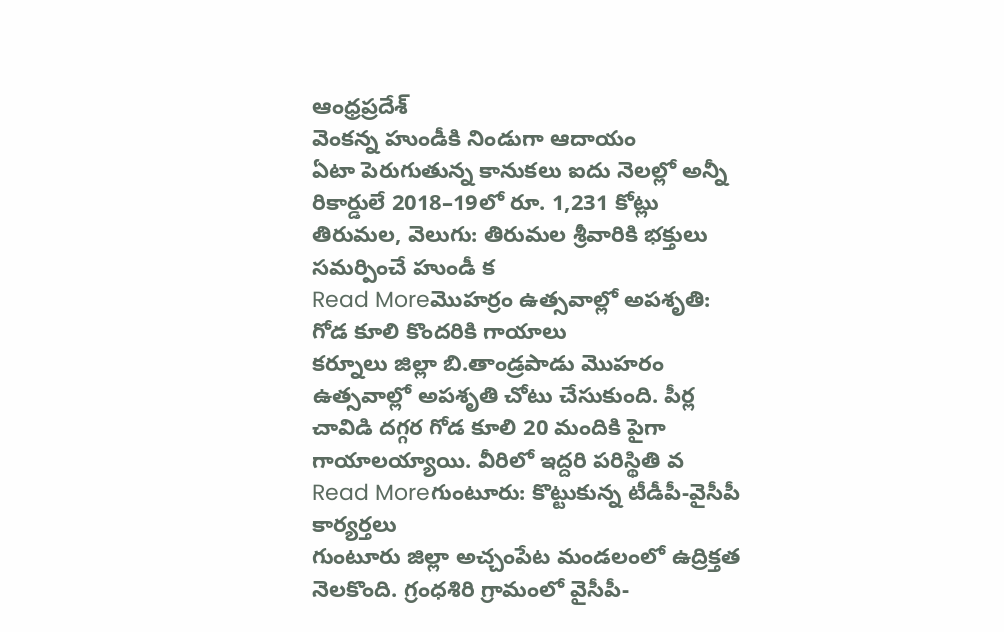ఆంధ్రప్రదేశ్
వెంకన్న హుండీకి నిండుగా ఆదాయం
ఏటా పెరుగుతున్న కానుకలు ఐదు నెలల్లో అన్నీ రికార్డులే 2018–19లో రూ. 1,231 కోట్లు తిరుమల, వెలుగు: తిరుమల శ్రీవారికి భక్తులు సమర్పించే హుండీ క
Read Moreమొహర్రం ఉత్సవాల్లో అపశృతి: గోడ కూలి కొందరికి గాయాలు
కర్నూలు జిల్లా బి.తాండ్రపాడు మొహరం ఉత్సవాల్లో అపశృతి చోటు చేసుకుంది. పీర్ల చావిడి దగ్గర గోడ కూలి 20 మందికి పైగా గాయాలయ్యాయి. వీరిలో ఇద్దరి పరిస్థితి వ
Read Moreగుంటూరు: కొట్టుకున్న టీడీపీ-వైసీపీ కార్యర్తలు
గుంటూరు జిల్లా అచ్చంపేట మండలంలో ఉద్రిక్తత నెలకొంది. గ్రంధశిరి గ్రామంలో వైసీపీ-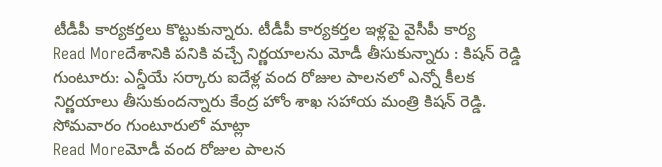టీడీపీ కార్యకర్తలు కొట్టుకున్నారు. టీడీపీ కార్యకర్తల ఇళ్లపై వైసీపీ కార్య
Read Moreదేశానికి పనికి వచ్చే నిర్ణయాలను మోడీ తీసుకున్నారు : కిషన్ రెడ్డి
గుంటూరు: ఎన్డీయే సర్కారు ఐదేళ్ల వంద రోజుల పాలనలో ఎన్నో కీలక నిర్ణయాలు తీసుకుందన్నారు కేంద్ర హోం శాఖ సహాయ మంత్రి కిషన్ రెడ్డి. సోమవారం గుంటూరులో మాట్లా
Read Moreమోడీ వంద రోజుల పాలన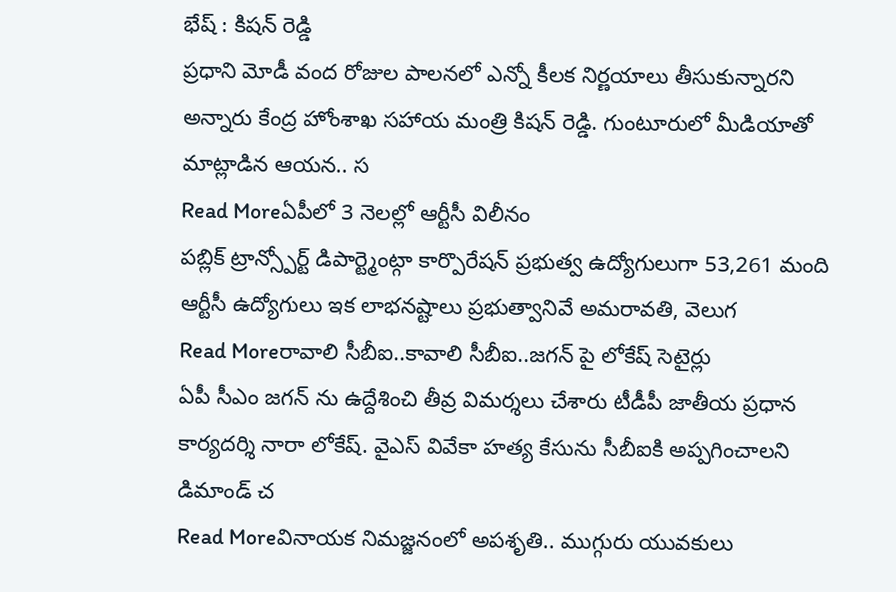భేష్ : కిషన్ రెడ్డి
ప్రధాని మోడీ వంద రోజుల పాలనలో ఎన్నో కీలక నిర్ణయాలు తీసుకున్నారని అన్నారు కేంద్ర హోంశాఖ సహాయ మంత్రి కిషన్ రెడ్డి. గుంటూరులో మీడియాతో మాట్లాడిన ఆయన.. స
Read Moreఏపీలో 3 నెలల్లో ఆర్టీసీ విలీనం
పబ్లిక్ ట్రాన్స్పోర్ట్ డిపార్ట్మెంట్గా కార్పొరేషన్ ప్రభుత్వ ఉద్యోగులుగా 53,261 మంది ఆర్టీసీ ఉద్యోగులు ఇక లాభనష్టాలు ప్రభుత్వానివే అమరావతి, వెలుగ
Read Moreరావాలి సీబీఐ..కావాలి సీబీఐ..జగన్ పై లోకేష్ సెటైర్లు
ఏపీ సీఎం జగన్ ను ఉద్దేశించి తీవ్ర విమర్శలు చేశారు టీడీపీ జాతీయ ప్రధాన కార్యదర్శి నారా లోకేష్. వైఎస్ వివేకా హత్య కేసును సీబీఐకి అప్పగించాలని డిమాండ్ చ
Read Moreవినాయక నిమజ్జనంలో అపశృతి.. ముగ్గురు యువకులు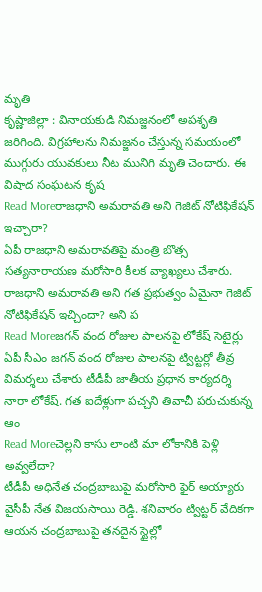మృతి
కృష్ణాజిల్లా : వినాయకుడి నిమజ్జనంలో అపశృతి జరిగింది. విగ్రహాలను నిమజ్జనం చేస్తున్న సమయంలో ముగ్గురు యువకులు నీట మునిగి మృతి చెందారు. ఈ విషాద సంఘటన కృష
Read Moreరాజధాని అమరావతి అని గెజిట్ నోటిఫికేషన్ ఇచ్చారా?
ఏపీ రాజధాని అమరావతిపై మంత్రి బొత్స సత్యనారాయణ మరోసారి కీలక వ్యాఖ్యలు చేశారు. రాజధాని అమరావతి అని గత ప్రభుత్వం ఏమైనా గెజిట్ నోటిఫికేషన్ ఇచ్చిందా? అని ప
Read Moreజగన్ వంద రోజుల పాలనపై లోకేష్ సెటైర్లు
ఏపీ సీఎం జగన్ వంద రోజుల పాలనపై ట్విట్టర్లో తీవ్ర విమర్శలు చేశారు టీడీపీ జాతీయ ప్రధాన కార్యదర్శి నారా లోకేష్. గత ఐదేళ్లుగా పచ్చని తివాచీ పరుచుకున్న ఆం
Read Moreచెల్లని కాసు లాంటి మా లోకానికి పెళ్లి అవ్వలేదా?
టీడీపీ అధినేత చంద్రబాబుపై మరోసారి ఫైర్ అయ్యారు వైసీపీ నేత విజయసాయి రెడ్డి. శనివారం ట్విట్టర్ వేదికగా ఆయన చంద్రబాబుపై తనదైన స్టైల్లో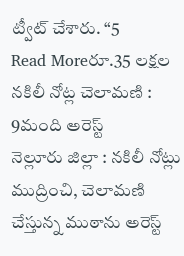ట్వీట్ చేశారు. “5
Read Moreరూ.35 లక్షల నకిలీ నోట్ల చెలామణి : 9మంది అరెస్ట్
నెల్లూరు జిల్లా : నకిలీ నోట్లు ముద్రించి, చెలామణి చేస్తున్న ముఠాను అరెస్ట్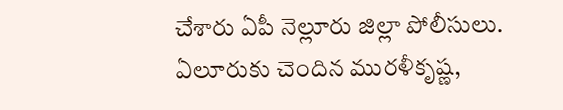చేశారు ఏపీ నెల్లూరు జిల్లా పోలీసులు. ఏలూరుకు చెందిన మురళీకృష్ణ,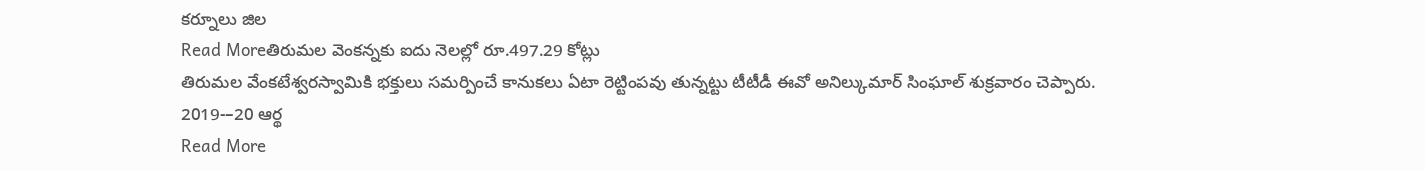కర్నూలు జిల
Read Moreతిరుమల వెంకన్నకు ఐదు నెలల్లో రూ.497.29 కోట్లు
తిరుమల వేంకటేశ్వరస్వామికి భక్తులు సమర్పించే కానుకలు ఏటా రెట్టింపవు తున్నట్టు టీటీడీ ఈవో అనిల్కుమార్ సింఘాల్ శుక్రవారం చెప్పారు. 2019-–20 ఆర్థ
Read More